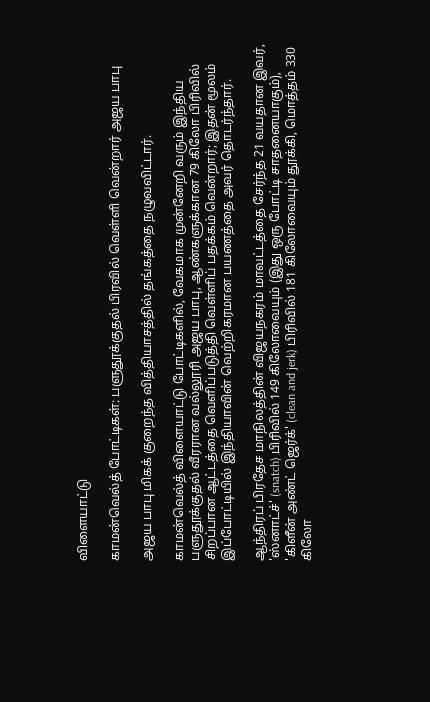விளையாட்டு

காமன்வெல்த் போட்டிகள்: பளுதூக்குதல் பிரவில் வெள்ளி வென்றார் அஜய பாபு

அஜய பாபு மிகக் குறைந்த வித்தியாசத்தில் தங்கத்தை நழுவவிட்டார்.

காமன்வெல்த் விளையாட்டு போட்டிகளில், வேகமாக முன்னேறி வரும் இந்திய பளுதூக்குதல் வீரரான வல்லூரி அஜய பாபு, ஆண்களுக்கான 79 கிலோ பிரிவில் சிறப்பான ஆட்டத்தை வெளிப்படுத்தி வெள்ளிப் பதக்கம் வென்றார்; இதன் மூலம் இப்போட்டியில் இந்தியாவின் வெற்றிகரமான பயணத்தை அவர் தொடர்ந்தார்.

ஆந்திரப் பிரதேச மாநிலத்தின் விஜயநகரம் மாவட்டத்தை சேர்ந்த 21 வயதான இவர், 'ஸ்னாட்ச்' (snatch) பிரிவில் 149 கிலோவையும் (இது ஒரு போட்டி சாதனையாகும்), 'கிளீன் அண்ட் ஜெர்க்' (clean and jerk) பிரிவில் 181 கிலோவையும் தூக்கி, மொத்தம் 330 கிலோ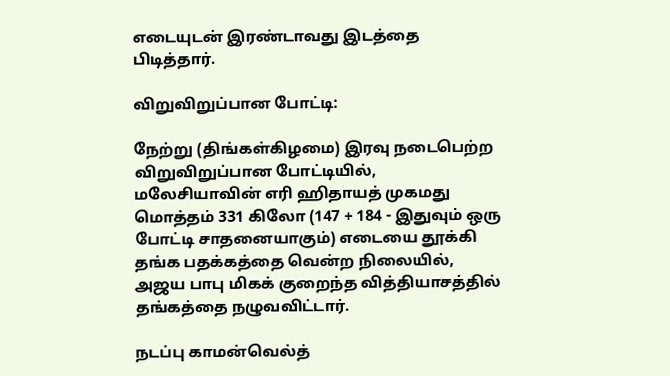எடையுடன் இரண்டாவது இடத்தை பிடித்தார்.

விறுவிறுப்பான போட்டி:

நேற்று (திங்கள்கிழமை) இரவு நடைபெற்ற விறுவிறுப்பான போட்டியில், மலேசியாவின் எரி ஹிதாயத் முகமது மொத்தம் 331 கிலோ (147 + 184 - இதுவும் ஒரு போட்டி சாதனையாகும்) எடையை தூக்கி தங்க பதக்கத்தை வென்ற நிலையில், அஜய பாபு மிகக் குறைந்த வித்தியாசத்தில் தங்கத்தை நழுவவிட்டார்.

நடப்பு காமன்வெல்த்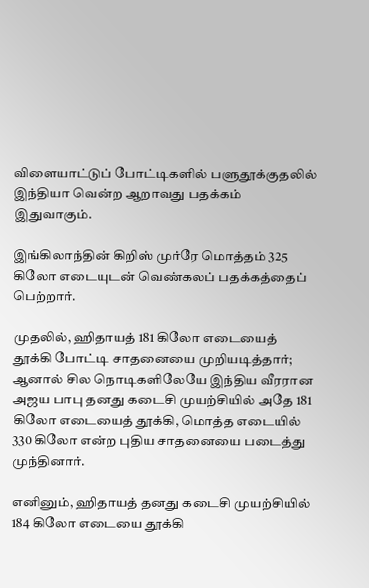விளையாட்டுப் போட்டிகளில் பளுதூக்குதலில் இந்தியா வென்ற ஆறாவது பதக்கம் இதுவாகும்.

இங்கிலாந்தின் கிறிஸ் முர்ரே மொத்தம் 325 கிலோ எடையுடன் வெண்கலப் பதக்கத்தைப் பெற்றார்.

முதலில், ஹிதாயத் 181 கிலோ எடையைத் தூக்கி போட்டி சாதனையை முறியடித்தார்; ஆனால் சில நொடிகளிலேயே இந்திய வீரரான அஜய பாபு தனது கடைசி முயற்சியில் அதே 181 கிலோ எடையைத் தூக்கி, மொத்த எடையில் 330 கிலோ என்ற புதிய சாதனையை படைத்து முந்தினார்.

எனினும், ஹிதாயத் தனது கடைசி முயற்சியில் 184 கிலோ எடையை தூக்கி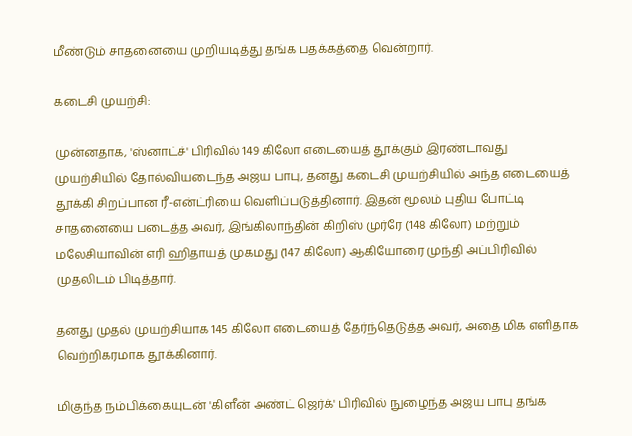மீண்டும் சாதனையை முறியடித்து தங்க பதக்கத்தை வென்றார்.

கடைசி முயற்சி:

முன்னதாக, 'ஸ்னாட்ச்' பிரிவில் 149 கிலோ எடையைத் தூக்கும் இரண்டாவது முயற்சியில் தோல்வியடைந்த அஜய பாபு, தனது கடைசி முயற்சியில் அந்த எடையைத் தூக்கி சிறப்பான ரீ-என்ட்ரியை வெளிப்படுத்தினார். இதன் மூலம் புதிய போட்டி சாதனையை படைத்த அவர், இங்கிலாந்தின் கிறிஸ் முர்ரே (148 கிலோ) மற்றும் மலேசியாவின் எரி ஹிதாயத் முகமது (147 கிலோ) ஆகியோரை முந்தி அப்பிரிவில் முதலிடம் பிடித்தார்.

தனது முதல் முயற்சியாக 145 கிலோ எடையைத் தேர்ந்தெடுத்த அவர், அதை மிக எளிதாக வெற்றிகரமாக தூக்கினார்.

மிகுந்த நம்பிக்கையுடன் 'கிளீன் அண்ட் ஜெர்க்' பிரிவில் நுழைந்த அஜய பாபு தங்க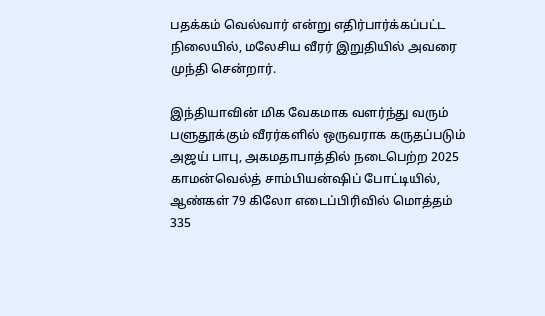பதக்கம் வெல்வார் என்று எதிர்பார்க்கப்பட்ட நிலையில், மலேசிய வீரர் இறுதியில் அவரை முந்தி சென்றார்.

இந்தியாவின் மிக வேகமாக வளர்ந்து வரும் பளுதூக்கும் வீரர்களில் ஒருவராக கருதப்படும் அஜய் பாபு, அகமதாபாத்தில் நடைபெற்ற 2025 காமன்வெல்த் சாம்பியன்ஷிப் போட்டியில், ஆண்கள் 79 கிலோ எடைப்பிரிவில் மொத்தம் 335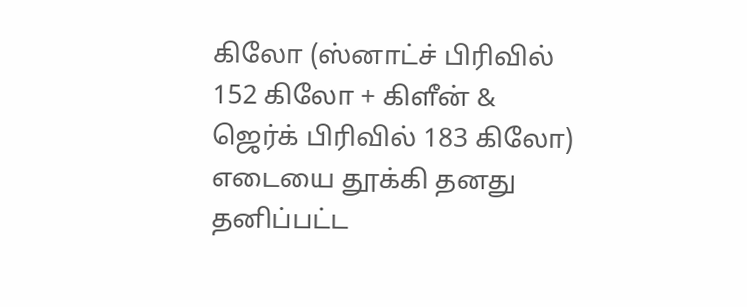கிலோ (ஸ்னாட்ச் பிரிவில் 152 கிலோ + கிளீன் & ஜெர்க் பிரிவில் 183 கிலோ) எடையை தூக்கி தனது தனிப்பட்ட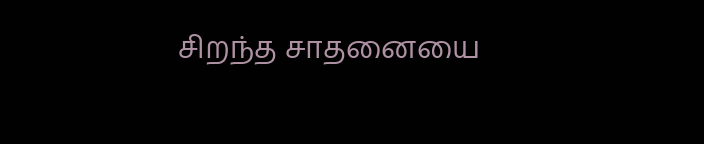சிறந்த சாதனையை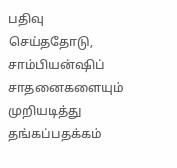பதிவு செய்ததோடு, சாம்பியன்ஷிப் சாதனைகளையும் முறியடித்து தங்கப்பதக்கம்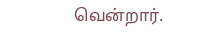வென்றார்.